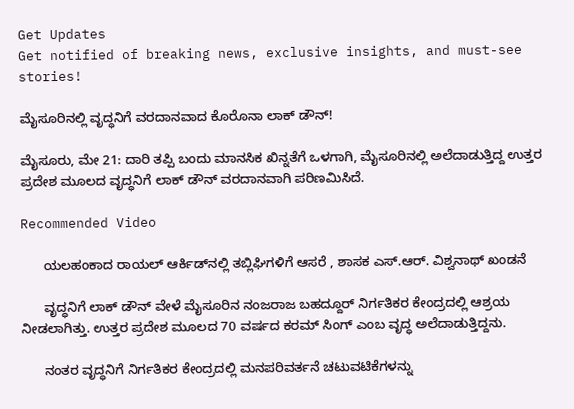Get Updates
Get notified of breaking news, exclusive insights, and must-see stories!

ಮೈಸೂರಿನಲ್ಲಿ ವೃದ್ಧನಿಗೆ ವರದಾನವಾದ ಕೊರೊನಾ ಲಾಕ್ ಡೌನ್!

ಮೈಸೂರು, ಮೇ 21: ದಾರಿ ತಪ್ಪಿ ಬಂದು ಮಾನಸಿಕ ಖಿನ್ನತೆಗೆ ಒಳಗಾಗಿ, ಮೈಸೂರಿನಲ್ಲಿ ಅಲೆದಾಡುತ್ತಿದ್ದ ಉತ್ತರ ಪ್ರದೇಶ ಮೂಲದ ವೃದ್ಧನಿಗೆ ಲಾಕ್ ಡೌನ್ ವರದಾನವಾಗಿ ಪರಿಣಮಿಸಿದೆ.

Recommended Video

      ಯಲಹಂಕಾದ ರಾಯಲ್ ಆರ್ಕಿಡ್‌ನಲ್ಲಿ ತಬ್ಲಿಘಿಗಳಿಗೆ ಆಸರೆ , ಶಾಸಕ ಎಸ್.ಆರ್. ವಿಶ್ವನಾಥ್ ಖಂಡನೆ

      ವೃದ್ಧನಿಗೆ ಲಾಕ್ ಡೌನ್ ವೇಳೆ ಮೈಸೂರಿನ ನಂಜರಾಜ ಬಹದ್ದೂರ್ ನಿರ್ಗತಿಕರ ಕೇಂದ್ರದಲ್ಲಿ ಆಶ್ರಯ ನೀಡಲಾಗಿತ್ತು. ಉತ್ತರ ಪ್ರದೇಶ ಮೂಲದ 70 ವರ್ಷದ ಕರಮ್ ಸಿಂಗ್ ಎಂಬ ವೃದ್ಧ ಅಲೆದಾಡುತ್ತಿದ್ದನು.

      ನಂತರ ವೃದ್ಧನಿಗೆ ನಿರ್ಗತಿಕರ ಕೇಂದ್ರದಲ್ಲಿ ಮನಪರಿವರ್ತನೆ ಚಟುವಟಿಕೆಗಳನ್ನು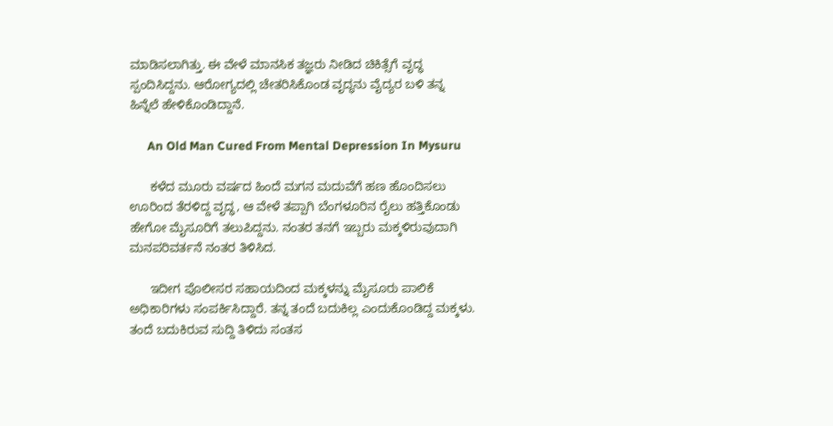ಮಾಡಿಸಲಾಗಿತ್ತು. ಈ ವೇಳೆ ಮಾನಸಿಕ ತಜ್ಞರು ನೀಡಿದ ಚಿಕಿತ್ಸೆಗೆ ವೃದ್ಧ ಸ್ಪಂದಿಸಿದ್ದನು. ಆರೋಗ್ಯದಲ್ಲಿ ಚೇತರಿಸಿಕೊಂಡ ವೃದ್ಧನು ವೈದ್ಯರ ಬಳಿ ತನ್ನ ಹಿನ್ನೆಲೆ ಹೇಳಿಕೊಂಡಿದ್ದಾನೆ.

      An Old Man Cured From Mental Depression In Mysuru

      ಕಳೆದ ಮೂರು ವರ್ಷದ ಹಿಂದೆ ಮಗನ ಮದುವೆಗೆ ಹಣ ಹೊಂದಿಸಲು ಊರಿಂದ ತೆರಳಿದ್ದ ವೃದ್ಧ, ಆ ವೇಳೆ ತಪ್ಪಾಗಿ ಬೆಂಗಳೂರಿನ ರೈಲು ಹತ್ತಿಕೊಂಡು ಹೇಗೋ ಮೈಸೂರಿಗೆ ತಲುಪಿದ್ದನು. ನಂತರ ತನಗೆ ಇಬ್ಬರು ಮಕ್ಕಳಿರುವುದಾಗಿ ಮನಪರಿವರ್ತನೆ ನಂತರ ತಿಳಿಸಿದ.

      ಇದೀಗ ಪೊಲೀಸರ ಸಹಾಯದಿಂದ ಮಕ್ಕಳನ್ನು ಮೈಸೂರು ಪಾಲಿಕೆ ಅಧಿಕಾರಿಗಳು ಸಂಪರ್ಕಿಸಿದ್ದಾರೆ. ತನ್ನ ತಂದೆ ಬದುಕಿಲ್ಲ ಎಂದುಕೊಂಡಿದ್ದ ಮಕ್ಕಳು. ತಂದೆ ಬದುಕಿರುವ ಸುದ್ದಿ ತಿಳಿದು ಸಂತಸ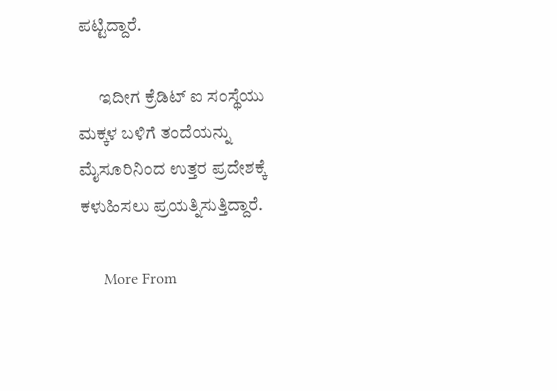ಪಟ್ಟಿದ್ದಾರೆ.

      ಇದೀಗ ಕ್ರೆಡಿಟ್ ಐ ಸಂಸ್ಥೆಯು ಮಕ್ಕಳ ಬಳಿಗೆ ತಂದೆಯನ್ನು ಮೈಸೂರಿನಿಂದ ಉತ್ತರ ಪ್ರದೇಶಕ್ಕೆ ಕಳುಹಿಸಲು ಪ್ರಯತ್ನಿಸುತ್ತಿದ್ದಾರೆ.

      More From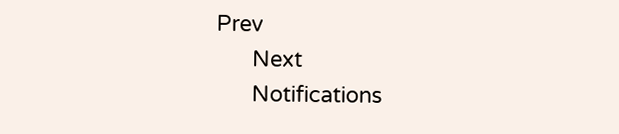Prev
      Next
      Notifications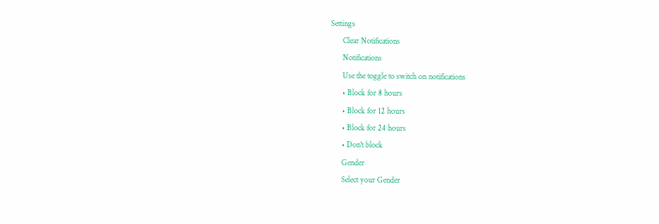Settings
      Clear Notifications
      Notifications
      Use the toggle to switch on notifications
      • Block for 8 hours
      • Block for 12 hours
      • Block for 24 hours
      • Don't block
      Gender
      Select your Gender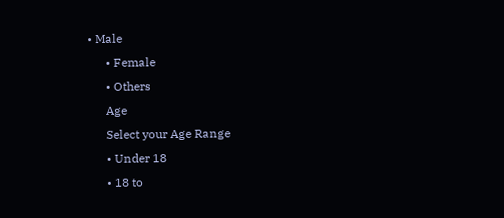• Male
      • Female
      • Others
      Age
      Select your Age Range
      • Under 18
      • 18 to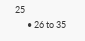25
      • 26 to 35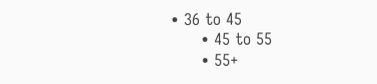• 36 to 45
      • 45 to 55
      • 55+